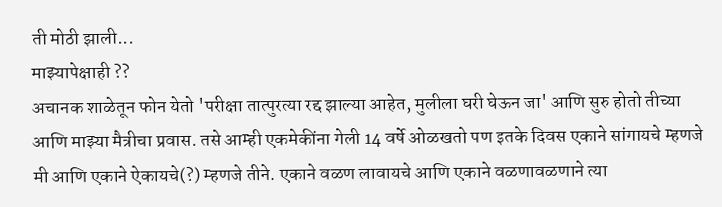ती मोठी झाली...
माझ्यापेक्षाही ??
अचानक शाळेतून फोन येतो 'परीक्षा तात्पुरत्या रद्द झाल्या आहेत, मुलीला घरी घेऊन जा' आणि सुरु होतो तीच्या आणि माझ्या मैत्रीचा प्रवास. तसे आम्ही एकमेकींना गेली 14 वर्षे ओळखतो पण इतके दिवस एकाने सांगायचे म्हणजे मी आणि एकाने ऐकायचे(?) म्हणजे तीने. एकाने वळण लावायचे आणि एकाने वळणावळणाने त्या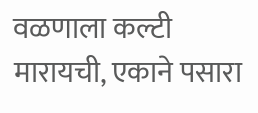वळणाला कल्टी मारायची, एकाने पसारा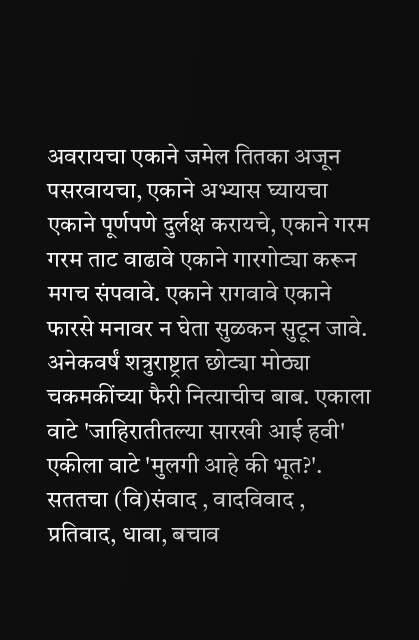अवरायचा एकाने जमेल तितका अजून पसरवायचा, एकाने अभ्यास घ्यायचा एकाने पूर्णपणे दुर्लक्ष करायचे, एकाने गरम गरम ताट वाढावे एकाने गारगोट्या करून मगच संपवावे. एकाने रागवावे एकाने फारसे मनावर न घेता सुळकन सुटून जावे.
अनेकवर्षं शत्रुराष्ट्रात छोट्या मोठ्या चकमकींच्या फैरी नित्याचीच बाब. एकाला वाटे 'जाहिरातीतल्या सारखी आई हवी' एकीला वाटे 'मुलगी आहे की भूत?'. सततचा (वि)संवाद , वादविवाद , प्रतिवाद, धावा, बचाव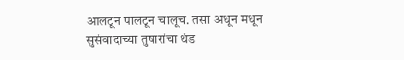आलटून पालटून चालूच. तसा अधून मधून सुसंवादाच्या तुषारांचा थंड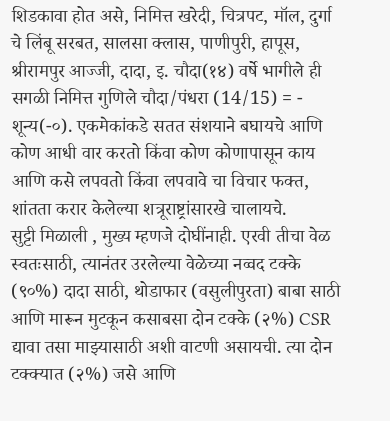शिडकावा होत असे, निमित्त खरेदी, चित्रपट, मॉल, दुर्गा चे लिंबू सरबत, सालसा क्लास, पाणीपुरी, हापूस, श्रीरामपुर आज्जी, दादा, इ. चौदा(१४) वर्षे भागीले ही सगळी निमित्त गुणिले चौदा/पंधरा (14/15) = - शून्य(-०). एकमेकांकडे सतत संशयाने बघायचे आणि कोण आधी वार करतो किंवा कोण कोणापासून काय आणि कसे लपवतो किंवा लपवावे चा विचार फक्त, शांतता करार केलेल्या शत्रूराष्ट्रांसारखे चालायचे.
सुट्टी मिळाली , मुख्य म्हणजे दोघींनाही. एरवी तीचा वेळ स्वतःसाठी, त्यानंतर उरलेल्या वेळेच्या नव्वद टक्के (९०%) दादा साठी, थोडाफार (वसुलीपुरता) बाबा साठी आणि मारून मुटकून कसाबसा दोन टक्के (२%) CSR द्यावा तसा माझ्यासाठी अशी वाटणी असायची. त्या दोन टक्क्यात (२%) जसे आणि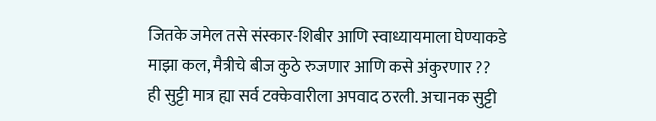जितके जमेल तसे संस्कार-शिबीर आणि स्वाध्यायमाला घेण्याकडे माझा कल, मैत्रीचे बीज कुठे रुजणार आणि कसे अंकुरणार ??
ही सुट्टी मात्र ह्या सर्व टक्केवारीला अपवाद ठरली. अचानक सुट्टी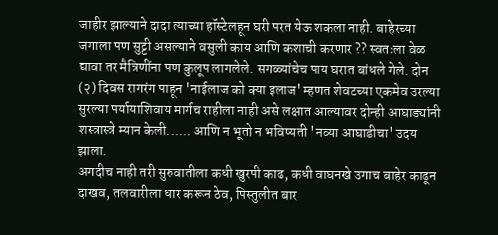जाहीर झाल्याने दादा त्याच्या हॉस्टेलहून घरी परत येऊ शकला नाही. बाहेरच्या जगाला पण सुट्टी असल्याने वसुली काय आणि कशाची करणार ?? स्वतःला वेळ द्यावा तर मैत्रिणींना पण कुलूप लागलेले. सगळ्यांचेच पाय घरात बांधले गेले. दोन (२) दिवस रागरंग पाहून 'नाईलाज को क्या इलाज' म्हणत शेवटच्या एकमेव उरल्या सुरल्या पर्यायाशिवाय मार्गच राहीला नाही असे लक्षात आल्यावर दोन्ही आघाड्यांनी शस्त्रास्त्रे म्यान केली...... आणि न भूतो न भविष्यती 'नव्या आघाडीचा' उदय झाला.
अगदीच नाही तरी सुरुवातीला कधी खुरपी काढ, कधी वाघनखे उगाच बाहेर काढून दाखव, तलवारीला धार करून ठेव, पिस्तुलीत बार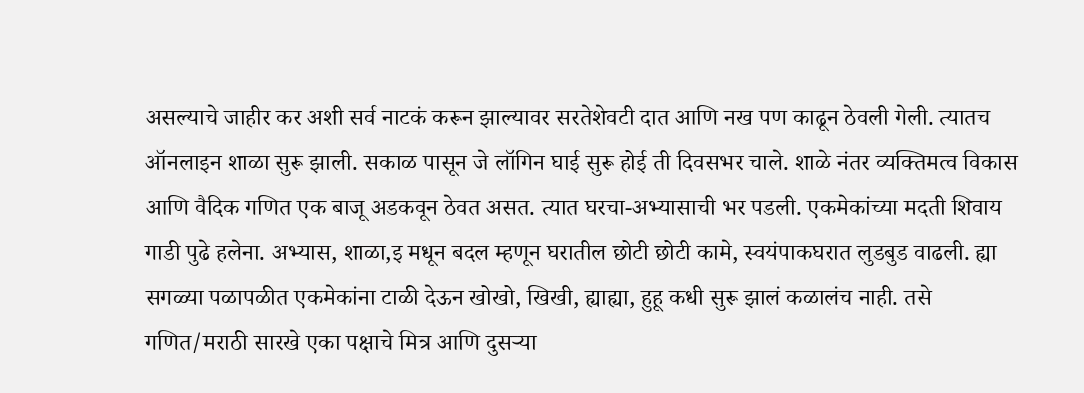असल्याचे जाहीर कर अशी सर्व नाटकं करून झाल्यावर सरतेशेवटी दात आणि नख पण काढून ठेवली गेली. त्यातच ऑनलाइन शाळा सुरू झाली. सकाळ पासून जे लॉगिन घाई सुरू होई ती दिवसभर चाले. शाळे नंतर व्यक्तिमत्व विकास आणि वैदिक गणित एक बाजू अडकवून ठेवत असत. त्यात घरचा-अभ्यासाची भर पडली. एकमेकांच्या मदती शिवाय गाडी पुढे हलेना. अभ्यास, शाळा,इ मधून बदल म्हणून घरातील छोटी छोटी कामे, स्वयंपाकघरात लुडबुड वाढली. ह्या सगळ्या पळापळीत एकमेकांना टाळी देऊन खोखो, खिखी, ह्याह्या, हुहू कधी सुरू झालं कळालंच नाही. तसे गणित/मराठी सारखे एका पक्षाचे मित्र आणि दुसऱ्या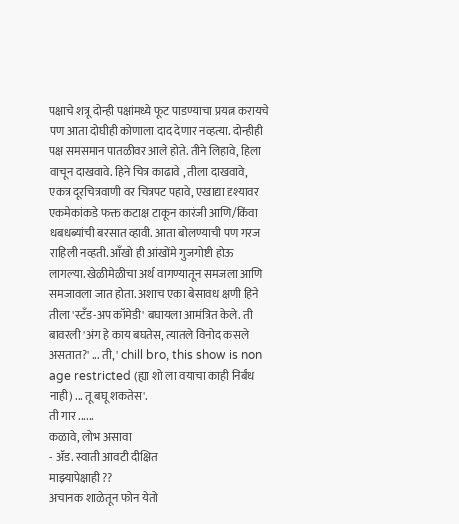पक्षाचे शत्रू दोन्ही पक्षांमध्ये फूट पाडण्याचा प्रयत्न करायचे पण आता दोघीही कोणाला दाद देणार नव्हत्या. दोन्हीही पक्ष समसमान पातळीवर आले होते. तीने लिहावे, हिला वाचून दाखवावे. हिने चित्र काढावे , तीला दाखवावे, एकत्र दूरचित्रवाणी वर चित्रपट पहावे, एखाद्या दृश्यावर एकमेकांकडे फक्त कटाक्ष टाकून कारंजी आणि/किंवा धबधब्यांची बरसात व्हावी. आता बोलण्याची पण गरज राहिली नव्हती. आँखो ही आंखोंमे गुजगोष्टी होऊ लागल्या. खेळीमेळीचा अर्थ वागण्यातून समजला आणि समजावला जात होता. अशाच एका बेसावध क्षणी हिने तीला 'स्टँड-अप कॉमेडी' बघायला आमंत्रित केले. ती बावरली 'अंग हे काय बघतेस, त्यातले विनोद कसले असतात?' ... ती, ' chill bro, this show is non age restricted (ह्या शो ला वयाचा काही निर्बंध नाही) ... तू बघू शकतेस'.
ती गार ......
कळावे, लोभ असावा
- ॲड. स्वाती आवटी दीक्षित
माझ्यापेक्षाही ??
अचानक शाळेतून फोन येतो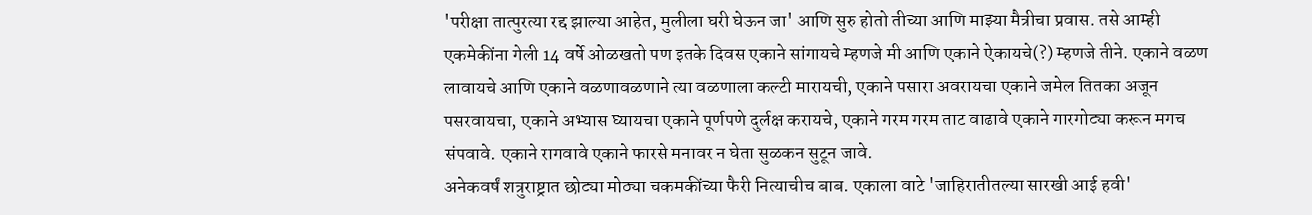'परीक्षा तात्पुरत्या रद्द झाल्या आहेत, मुलीला घरी घेऊन जा' आणि सुरु होतो तीच्या आणि माझ्या मैत्रीचा प्रवास. तसे आम्ही एकमेकींना गेली 14 वर्षे ओळखतो पण इतके दिवस एकाने सांगायचे म्हणजे मी आणि एकाने ऐकायचे(?) म्हणजे तीने. एकाने वळण लावायचे आणि एकाने वळणावळणाने त्या वळणाला कल्टी मारायची, एकाने पसारा अवरायचा एकाने जमेल तितका अजून पसरवायचा, एकाने अभ्यास घ्यायचा एकाने पूर्णपणे दुर्लक्ष करायचे, एकाने गरम गरम ताट वाढावे एकाने गारगोट्या करून मगच संपवावे. एकाने रागवावे एकाने फारसे मनावर न घेता सुळकन सुटून जावे.
अनेकवर्षं शत्रुराष्ट्रात छोट्या मोठ्या चकमकींच्या फैरी नित्याचीच बाब. एकाला वाटे 'जाहिरातीतल्या सारखी आई हवी'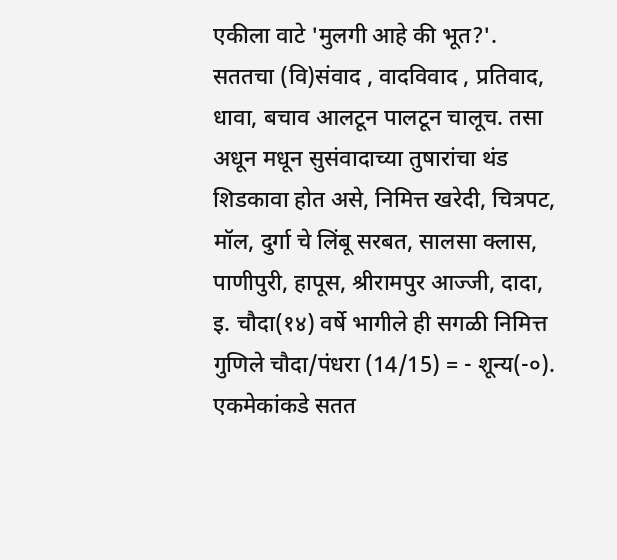एकीला वाटे 'मुलगी आहे की भूत?'. सततचा (वि)संवाद , वादविवाद , प्रतिवाद, धावा, बचाव आलटून पालटून चालूच. तसा अधून मधून सुसंवादाच्या तुषारांचा थंड शिडकावा होत असे, निमित्त खरेदी, चित्रपट, मॉल, दुर्गा चे लिंबू सरबत, सालसा क्लास, पाणीपुरी, हापूस, श्रीरामपुर आज्जी, दादा, इ. चौदा(१४) वर्षे भागीले ही सगळी निमित्त गुणिले चौदा/पंधरा (14/15) = - शून्य(-०). एकमेकांकडे सतत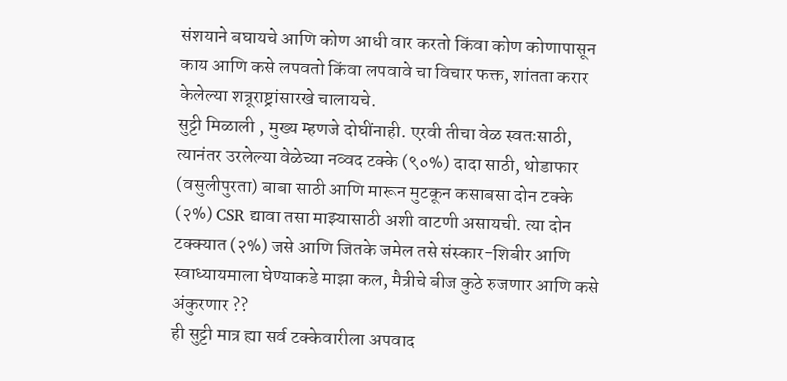संशयाने बघायचे आणि कोण आधी वार करतो किंवा कोण कोणापासून काय आणि कसे लपवतो किंवा लपवावे चा विचार फक्त, शांतता करार केलेल्या शत्रूराष्ट्रांसारखे चालायचे.
सुट्टी मिळाली , मुख्य म्हणजे दोघींनाही. एरवी तीचा वेळ स्वतःसाठी, त्यानंतर उरलेल्या वेळेच्या नव्वद टक्के (९०%) दादा साठी, थोडाफार (वसुलीपुरता) बाबा साठी आणि मारून मुटकून कसाबसा दोन टक्के (२%) CSR द्यावा तसा माझ्यासाठी अशी वाटणी असायची. त्या दोन टक्क्यात (२%) जसे आणि जितके जमेल तसे संस्कार-शिबीर आणि स्वाध्यायमाला घेण्याकडे माझा कल, मैत्रीचे बीज कुठे रुजणार आणि कसे अंकुरणार ??
ही सुट्टी मात्र ह्या सर्व टक्केवारीला अपवाद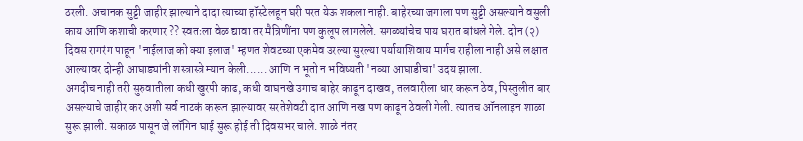ठरली. अचानक सुट्टी जाहीर झाल्याने दादा त्याच्या हॉस्टेलहून घरी परत येऊ शकला नाही. बाहेरच्या जगाला पण सुट्टी असल्याने वसुली काय आणि कशाची करणार ?? स्वतःला वेळ द्यावा तर मैत्रिणींना पण कुलूप लागलेले. सगळ्यांचेच पाय घरात बांधले गेले. दोन (२) दिवस रागरंग पाहून 'नाईलाज को क्या इलाज' म्हणत शेवटच्या एकमेव उरल्या सुरल्या पर्यायाशिवाय मार्गच राहीला नाही असे लक्षात आल्यावर दोन्ही आघाड्यांनी शस्त्रास्त्रे म्यान केली...... आणि न भूतो न भविष्यती 'नव्या आघाडीचा' उदय झाला.
अगदीच नाही तरी सुरुवातीला कधी खुरपी काढ, कधी वाघनखे उगाच बाहेर काढून दाखव, तलवारीला धार करून ठेव, पिस्तुलीत बार असल्याचे जाहीर कर अशी सर्व नाटकं करून झाल्यावर सरतेशेवटी दात आणि नख पण काढून ठेवली गेली. त्यातच ऑनलाइन शाळा सुरू झाली. सकाळ पासून जे लॉगिन घाई सुरू होई ती दिवसभर चाले. शाळे नंतर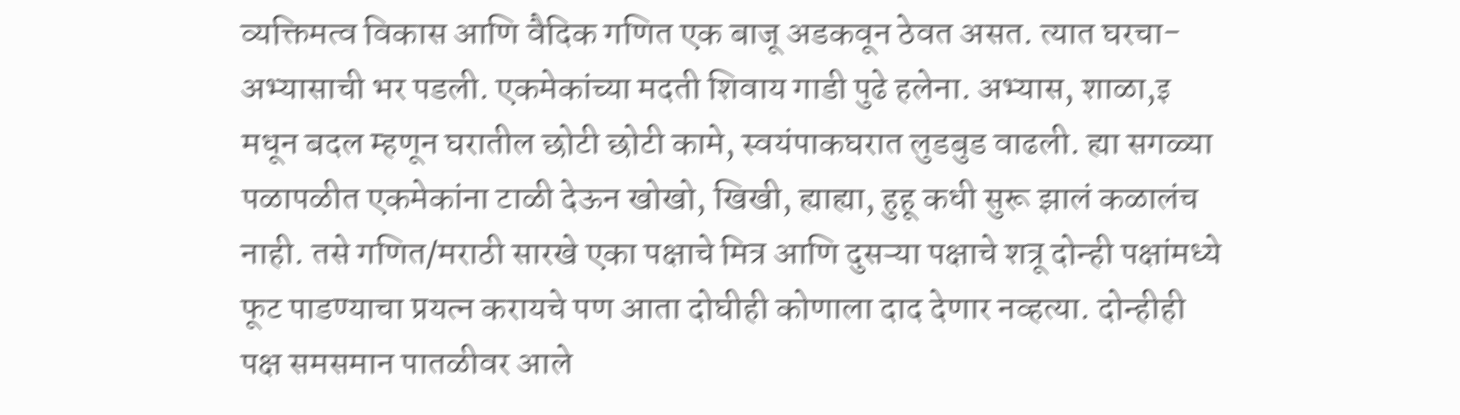व्यक्तिमत्व विकास आणि वैदिक गणित एक बाजू अडकवून ठेवत असत. त्यात घरचा-अभ्यासाची भर पडली. एकमेकांच्या मदती शिवाय गाडी पुढे हलेना. अभ्यास, शाळा,इ मधून बदल म्हणून घरातील छोटी छोटी कामे, स्वयंपाकघरात लुडबुड वाढली. ह्या सगळ्या पळापळीत एकमेकांना टाळी देऊन खोखो, खिखी, ह्याह्या, हुहू कधी सुरू झालं कळालंच नाही. तसे गणित/मराठी सारखे एका पक्षाचे मित्र आणि दुसऱ्या पक्षाचे शत्रू दोन्ही पक्षांमध्ये फूट पाडण्याचा प्रयत्न करायचे पण आता दोघीही कोणाला दाद देणार नव्हत्या. दोन्हीही पक्ष समसमान पातळीवर आले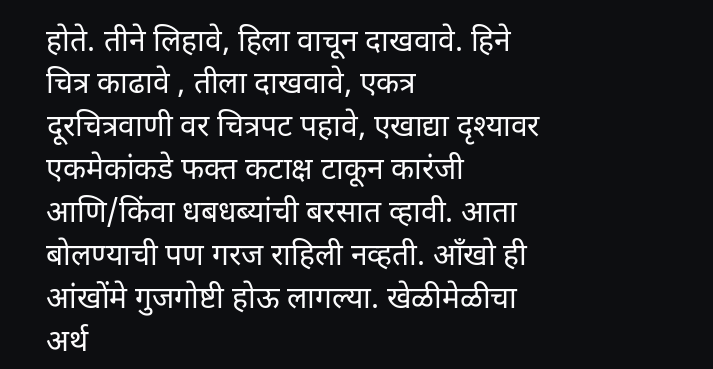होते. तीने लिहावे, हिला वाचून दाखवावे. हिने चित्र काढावे , तीला दाखवावे, एकत्र दूरचित्रवाणी वर चित्रपट पहावे, एखाद्या दृश्यावर एकमेकांकडे फक्त कटाक्ष टाकून कारंजी आणि/किंवा धबधब्यांची बरसात व्हावी. आता बोलण्याची पण गरज राहिली नव्हती. आँखो ही आंखोंमे गुजगोष्टी होऊ लागल्या. खेळीमेळीचा अर्थ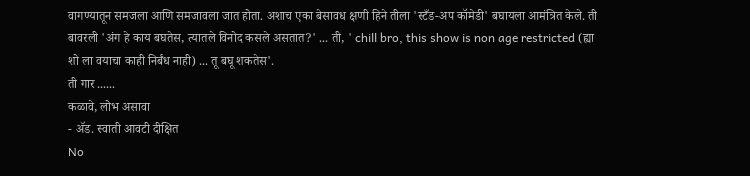वागण्यातून समजला आणि समजावला जात होता. अशाच एका बेसावध क्षणी हिने तीला 'स्टँड-अप कॉमेडी' बघायला आमंत्रित केले. ती बावरली 'अंग हे काय बघतेस, त्यातले विनोद कसले असतात?' ... ती, ' chill bro, this show is non age restricted (ह्या शो ला वयाचा काही निर्बंध नाही) ... तू बघू शकतेस'.
ती गार ......
कळावे, लोभ असावा
- ॲड. स्वाती आवटी दीक्षित
No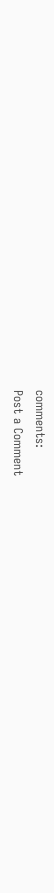comments:
Post a Comment